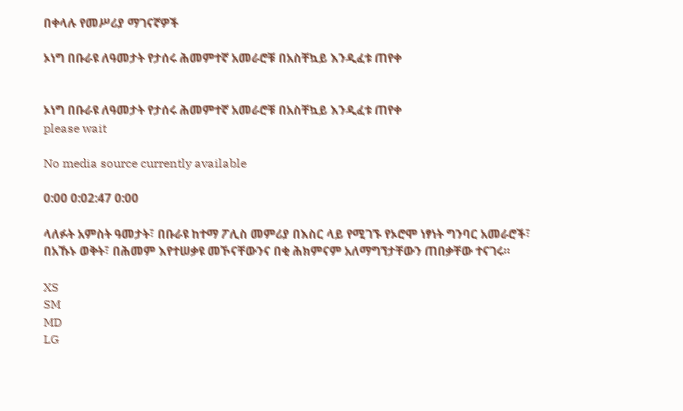በቀላሉ የመሥሪያ ማገናኛዎች

ኦነግ በቡራዩ ለዓመታት የታሰሩ ሕመምተኛ አመራሮቹ በአስቸኳይ እንዲፈቱ ጠየቀ


ኦነግ በቡራዩ ለዓመታት የታሰሩ ሕመምተኛ አመራሮቹ በአስቸኳይ እንዲፈቱ ጠየቀ
please wait

No media source currently available

0:00 0:02:47 0:00

ላለፉት አምስት ዓመታት፣ በቡራዩ ከተማ ፖሊስ መምሪያ በእስር ላይ የሚገኙ የኦሮሞ ነፃነት ግንባር አመራሮች፣ በአኹኑ ወቅት፣ በሕመም እየተሠቃዩ መኾናቸውንና በቂ ሕክምናም አለማግኘታቸውን ጠበቃቸው ተናገሩ።

XS
SM
MD
LG